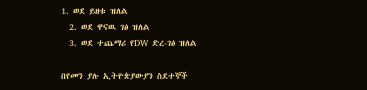1. ወደ ይዘቱ ዝለል
  2. ወደ ዋናዉ ገፅ ዝለል
  3. ወደ ተጨማሪ የDW ድረ-ገፅ ዝለል

በየመን ያሉ ኢትዮጵያውያን ስደተኞች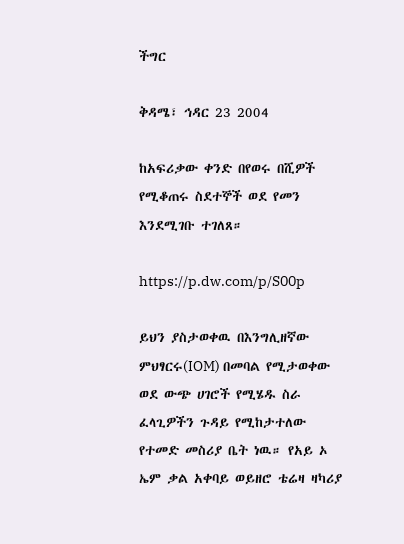ችግር

ቅዳሜ፣ ኅዳር 23 2004

ከአፍሪቃው ቀንድ በየወሩ በሺዎች የሚቆጠሩ ስደተኞች ወደ የመን እንደሚገቡ ተገለጸ።

https://p.dw.com/p/S00p

ይህን ያስታወቀዉ በእንግሊዘኛው ምህፃርሩ(IOM) በመባል የሚታወቀው ወደ ውጭ ሀገሮች የሚሄዱ ስራ ፈላጊዎችን ጉዳይ የሚከታተለው የተመድ መስሪያ ቤት ነዉ። የአይ ኦ ኤም ቃል አቀባይ ወይዘሮ ቴሬዛ ዛካሪያ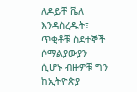ለዶይቸ ቬለ እንዳስረዱት፣ ጥቂቶቹ ስደተኞች ሶማልያውያን ሲሆኑ ብዙዎቹ ግን ከኢትዮጵያ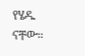የሄዱ ናቸው።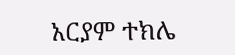አርያም ተክሌ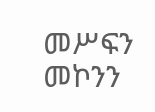መሥፍን መኮንን